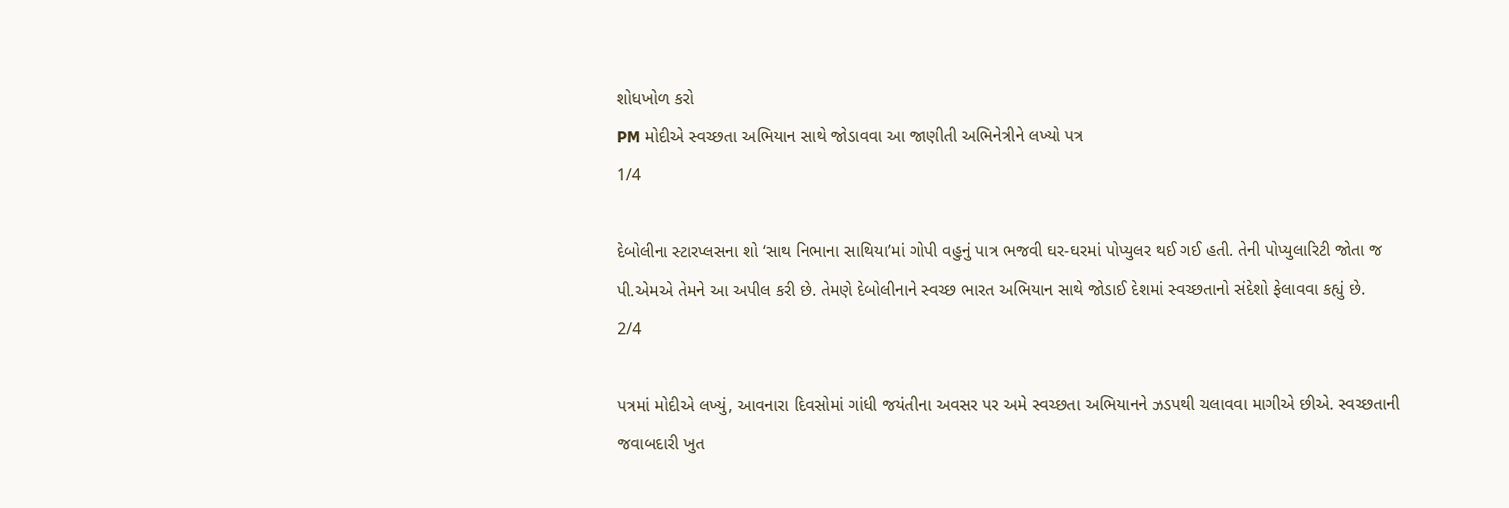શોધખોળ કરો
PM મોદીએ સ્વચ્છતા અભિયાન સાથે જોડાવવા આ જાણીતી અભિનેત્રીને લખ્યો પત્ર
1/4

દેબોલીના સ્ટારપ્લસના શો ‘સાથ નિભાના સાથિયા’માં ગોપી વહુનું પાત્ર ભજવી ઘર-ઘરમાં પોપ્યુલર થઈ ગઈ હતી. તેની પોપ્યુલારિટી જોતા જ પી.એમએ તેમને આ અપીલ કરી છે. તેમણે દેબોલીનાને સ્વચ્છ ભારત અભિયાન સાથે જોડાઈ દેશમાં સ્વચ્છતાનો સંદેશો ફેલાવવા કહ્યું છે.
2/4

પત્રમાં મોદીએ લખ્યું, આવનારા દિવસોમાં ગાંધી જયંતીના અવસર પર અમે સ્વચ્છતા અભિયાનને ઝડપથી ચલાવવા માગીએ છીએ. સ્વચ્છતાની જવાબદારી ખુત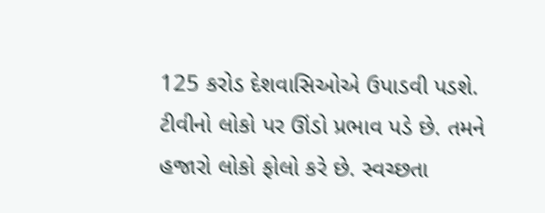125 કરોડ દેશવાસિઓએ ઉપાડવી પડશે. ટીવીનો લોકો પર ઊંડો પ્રભાવ પડે છે. તમને હજારો લોકો ફોલો કરે છે. સ્વચ્છતા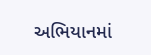અભિયાનમાં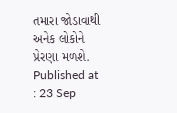તમારા જોડાવાથી અનેક લોકોને પ્રેરણા મળશે.
Published at : 23 Sep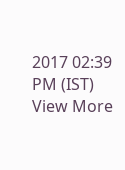2017 02:39 PM (IST)
View More